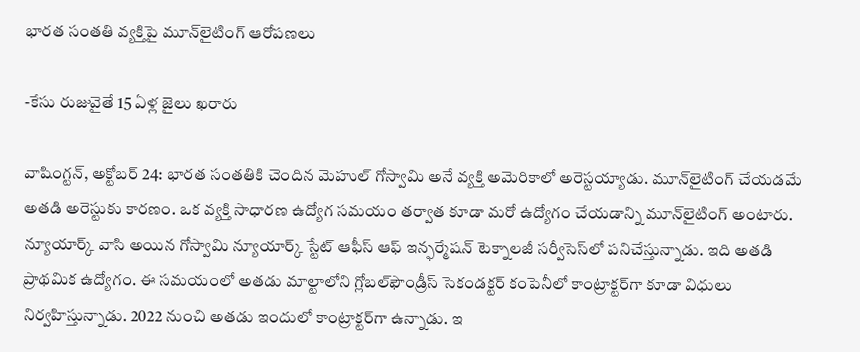భారత సంతతి వ్యక్తిపై మూన్‌లైటింగ్‌ ఆరోపణలు

-కేసు రుజువైతే 15 ఏళ్ల జైలు ఖరారు

వాషింగ్టన్‌, అక్టోబర్‌ 24: భారత సంతతికి చెందిన మెహుల్‌ ‌గోస్వామి అనే వ్యక్తి అమెరికాలో అరెస్టయ్యాడు. మూన్‌లైటింగ్‌ ‌చేయడమే అతడి అరెస్టుకు కారణం. ఒక వ్యక్తి సాధారణ ఉద్యోగ సమయం తర్వాత కూడా మరో ఉద్యోగం చేయడాన్ని మూన్‌లైటింగ్‌ అం‌టారు. న్యూయార్క్ ‌వాసి అయిన గోస్వామి న్యూయార్క్ ‌స్టేట్‌ ఆఫీస్‌ ఆఫ్‌ ఇన్ఫర్మేషన్‌ ‌టెక్నాలజీ సర్వీసెస్‌లో పనిచేస్తున్నాడు. ఇది అతడి ప్రాథమిక ఉద్యోగం. ఈ సమయంలో అతడు మాల్టాలోని గ్లోబల్‌ఫౌండ్రీస్‌ ‌సెకండక్టర్‌ ‌కంపెనీలో కాంట్రాక్టర్‌గా కూడా విధులు నిర్వహిస్తున్నాడు. 2022 నుంచి అతడు ఇందులో కాంట్రాక్టర్‌గా ఉన్నాడు. ఇ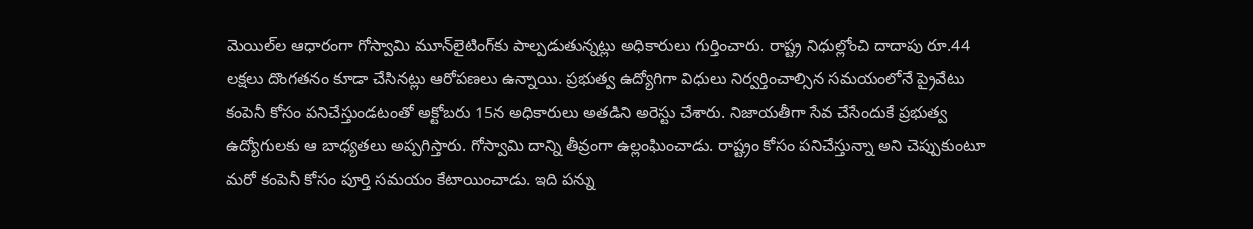మెయిల్‌ల ఆధారంగా గోస్వామి మూన్‌లైటింగ్‌కు పాల్పడుతున్నట్లు అధికారులు గుర్తించారు. రాష్ట్ర నిధుల్లోంచి దాదాపు రూ.44 లక్షలు దొంగతనం కూడా చేసినట్లు ఆరోపణలు ఉన్నాయి. ప్రభుత్వ ఉద్యోగిగా విధులు నిర్వర్తించాల్సిన సమయంలోనే ప్రైవేటు కంపెనీ కోసం పనిచేస్తుండటంతో అక్టోబరు 15న అధికారులు అతడిని అరెస్టు చేశారు. నిజాయతీగా సేవ చేసేందుకే ప్రభుత్వ ఉద్యోగులకు ఆ బాధ్యతలు అప్పగిస్తారు. గోస్వామి దాన్ని తీవ్రంగా ఉల్లంఘించాడు. రాష్ట్రం కోసం పనిచేస్తున్నా అని చెప్పుకుంటూ మరో కంపెనీ కోసం పూర్తి సమయం కేటాయించాడు. ఇది పన్ను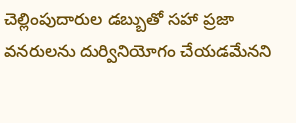చెల్లింపుదారుల డబ్బుతో సహా ప్రజా వనరులను దుర్వినియోగం చేయడమేనని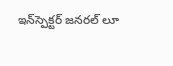ఇన్‌స్పెక్టర్‌ ‌జనరల్‌ ‌లూ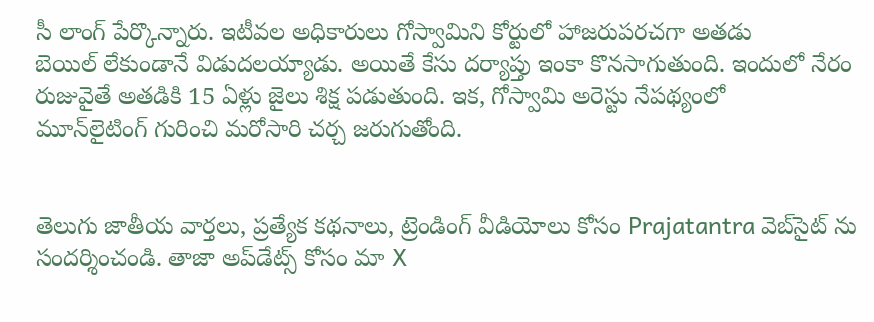సీ లాంగ్‌ ‌పేర్కొన్నారు. ఇటీవల అధికారులు గోస్వామిని కోర్టులో హాజరుపరచగా అతడు బెయిల్‌ ‌లేకుండానే విడుదలయ్యాడు. అయితే కేసు దర్యాప్తు ఇంకా కొనసాగుతుంది. ఇందులో నేరం రుజువైతే అతడికి 15 ఏళ్లు జైలు శిక్ష పడుతుంది. ఇక, గోస్వామి అరెస్టు నేపథ్యంలో మూన్‌లైటింగ్‌ ‌గురించి మరోసారి చర్చ జరుగుతోంది.


తెలుగు జాతీయ వార్తలు, ప్రత్యేక కథనాలు, ట్రెండింగ్ వీడియోలు కోసం Prajatantra వెబ్‌సైట్ ను సందర్శించండి. తాజా అప్‌డేట్స్ కోసం మా X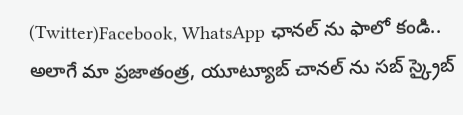(Twitter)Facebook, WhatsApp ఛానల్ ను ఫాలో కండి.. అలాగే మా ప్రజాతంత్ర, యూట్యూబ్ చానల్ ను సబ్ స్క్రైబ్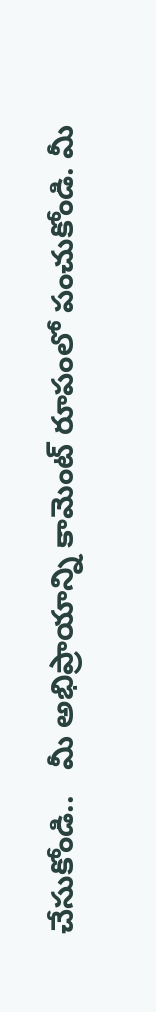చేసుకోండి..   మీ అభిప్రాయాన్ని కామెంట్ రూపంలో పంచుకోండి. మీ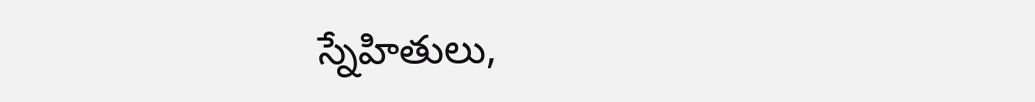స్నేహితులు,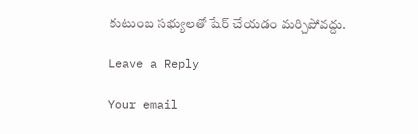కుటుంబ సభ్యులతో షేర్ చేయడం మర్చిపోవద్దు.

Leave a Reply

Your email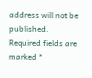address will not be published. Required fields are marked *